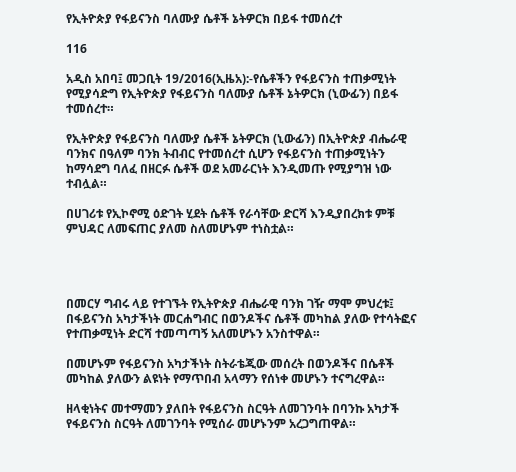የኢትዮጵያ የፋይናንስ ባለሙያ ሴቶች ኔትዎርክ በይፋ ተመሰረተ

116

አዲስ አበባ፤ መጋቢት 19/2016(ኢዜአ):-የሴቶችን የፋይናንስ ተጠቃሚነት የሚያሳድግ የኢትዮጵያ የፋይናንስ ባለሙያ ሴቶች ኔትዎርክ (ኒውፊን) በይፋ ተመሰረተ።

የኢትዮጵያ የፋይናንስ ባለሙያ ሴቶች ኔትዎርክ (ኒውፊን) በኢትዮጵያ ብሔራዊ ባንክና በዓለም ባንክ ትብብር የተመሰረተ ሲሆን የፋይናንስ ተጠቃሚነትን ከማሳደግ ባለፈ በዘርፉ ሴቶች ወደ አመራርነት እንዲመጡ የሚያግዝ ነው ተብሏል።

በሀገሪቱ የኢኮኖሚ ዕድገት ሂደት ሴቶች የራሳቸው ድርሻ እንዲያበረክቱ ምቹ ምህዳር ለመፍጠር ያለመ ስለመሆኑም ተነስቷል።




በመርሃ ግብሩ ላይ የተገኙት የኢትዮጵያ ብሔራዊ ባንክ ገዥ ማሞ ምህረቱ፤ በፋይናንስ አካታችነት መርሐግብር በወንዶችና ሴቶች መካከል ያለው የተሳትፎና የተጠቃሚነት ድርሻ ተመጣጣኝ አለመሆኑን አንስተዋል።

በመሆኑም የፋይናንስ አካታችነት ስትራቴጂው መሰረት በወንዶችና በሴቶች መካከል ያለውን ልዩነት የማጥበብ አላማን የሰነቀ መሆኑን ተናግረዋል።

ዘላቂነትና መተማመን ያለበት የፋይናንስ ስርዓት ለመገንባት በባንኩ አካታች የፋይናንስ ስርዓት ለመገንባት የሚሰራ መሆኑንም አረጋግጠዋል።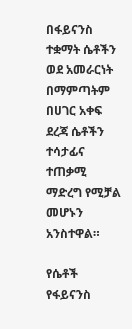በፋይናንስ ተቋማት ሴቶችን ወደ አመራርነት በማምጣትም በሀገር አቀፍ ደረጃ ሴቶችን ተሳታፊና ተጠቃሚ ማድረግ የሚቻል መሆኑን አንስተዋል።

የሴቶች የፋይናንስ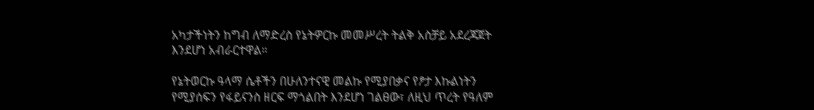አካታችነትን ከግብ ለማድረስ የኔትዎርኩ መመሥረት ትልቅ አስቻይ አደረጃጀት እንደሆነ አብራርተዋል።

የኔትወርኩ ዓላማ ሴቶችን በሁለንተናዊ መልኩ የሚያበቃና የፆታ እኩልነትን የሚያሰፍን የፋይናንስ ዘርፍ ማጎልበት እንደሆነ ገልፀው፣ ለዚህ ጥረት የዓለም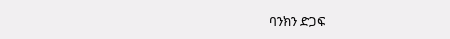ባንክን ድጋፍ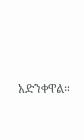አድንቀዋል።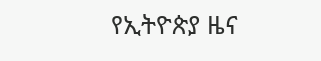የኢትዮጵያ ዜና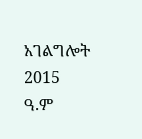አገልግሎት
2015
ዓ.ም